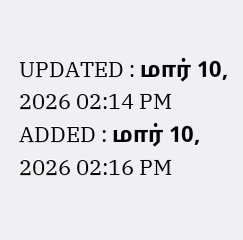UPDATED : மார் 10, 2026 02:14 PM
ADDED : மார் 10, 2026 02:16 PM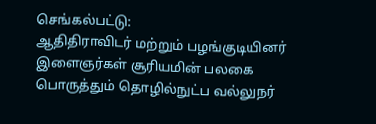செங்கல்பட்டு:
ஆதிதிராவிடர் மற்றும் பழங்குடியினர் இளைஞர்கள் சூரியமின் பலகை பொருத்தும் தொழில்நுட்ப வல்லுநர்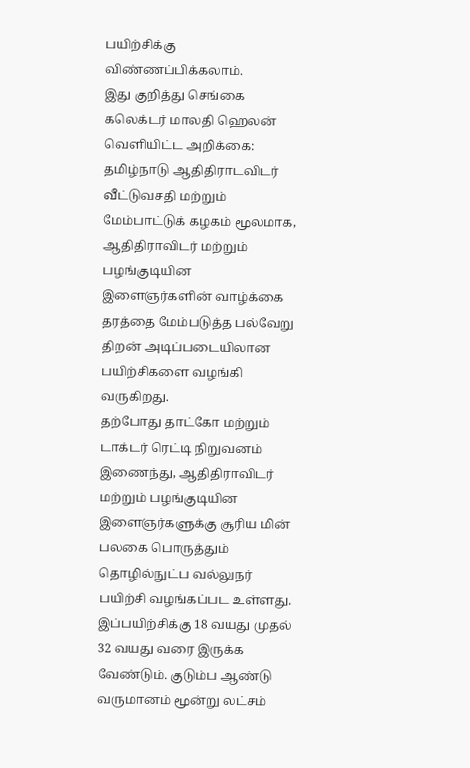பயிற்சிக்கு விண்ணப்பிக்கலாம்.
இது குறித்து செங்கை கலெக்டர் மாலதி ஹெலன் வெளியிட்ட அறிக்கை:
தமிழ்நாடு ஆதிதிராடவிடர் வீட்டுவசதி மற்றும் மேம்பாட்டுக் கழகம் மூலமாக, ஆதிதிராவிடர் மற்றும் பழங்குடியின இளைஞர்களின் வாழ்க்கை தரத்தை மேம்படுத்த பல்வேறு திறன் அடிப்படையிலான பயிற்சிகளை வழங்கி வருகிறது.
தற்போது தாட்கோ மற்றும் டாக்டர் ரெட்டி நிறுவனம் இணைந்து, ஆதிதிராவிடர் மற்றும் பழங்குடியின இளைஞர்களுக்கு சூரிய மின் பலகை பொருத்தும் தொழில்நுட்ப வல்லுநர் பயிற்சி வழங்கப்பட உள்ளது.
இப்பயிற்சிக்கு 18 வயது முதல் 32 வயது வரை இருக்க வேண்டும். குடும்ப ஆண்டு வருமானம் மூன்று லட்சம்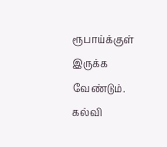ரூபாய்க்குள் இருக்க வேண்டும். கல்வி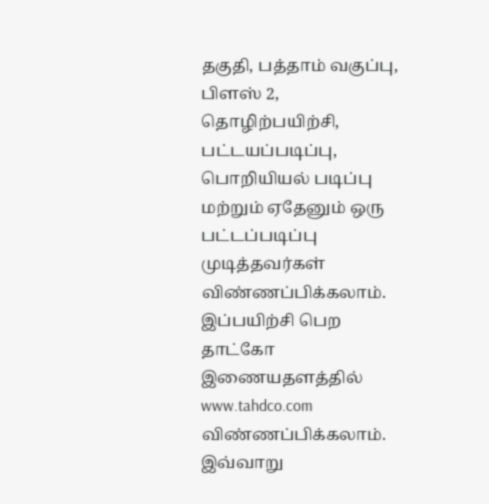தகுதி, பத்தாம் வகுப்பு, பிளஸ் 2, தொழிற்பயிற்சி, பட்டயப்படிப்பு, பொறியியல் படிப்பு மற்றும் ஏதேனும் ஒரு பட்டப்படிப்பு முடித்தவர்கள் விண்ணப்பிக்கலாம்.
இப்பயிற்சி பெற தாட்கோ இணையதளத்தில் www.tahdco.com விண்ணப்பிக்கலாம். இவ்வாறு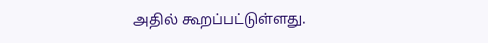அதில் கூறப்பட்டுள்ளது.